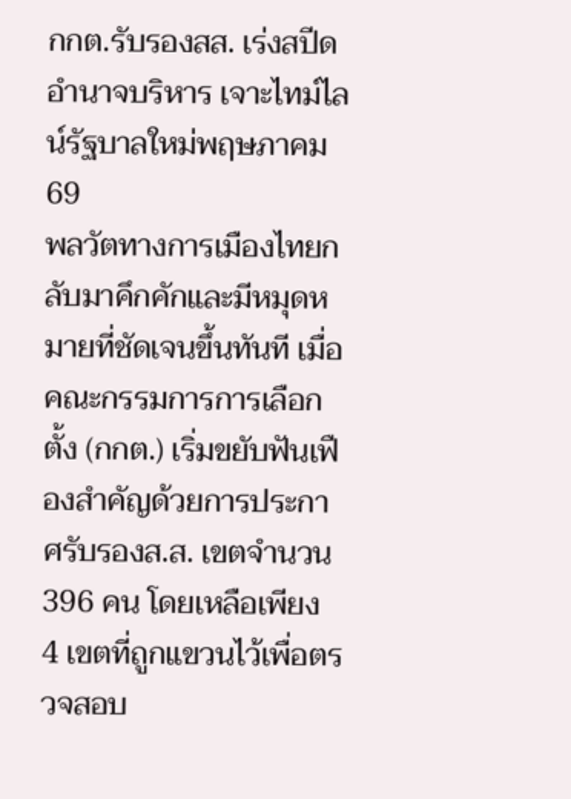กกต.รับรองสส. เร่งสปีดอำนาจบริหาร เจาะไทม์ไลน์รัฐบาลใหม่พฤษภาคม69
พลวัตทางการเมืองไทยกลับมาคึกคักและมีหมุดหมายที่ชัดเจนขึ้นทันที เมื่อคณะกรรมการการเลือกตั้ง (กกต.) เริ่มขยับฟันเฟืองสำคัญด้วยการประกาศรับรองส.ส. เขตจำนวน 396 คน โดยเหลือเพียง 4 เขตที่ถูกแขวนไว้เพื่อตรวจสอบ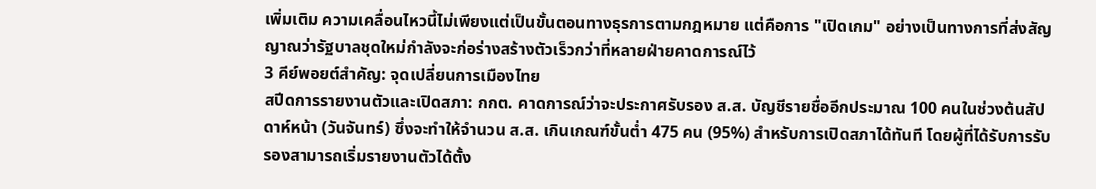เพิ่มเติม ความเคลื่อนไหวนี้ไม่เพียงแต่เป็นขั้นตอนทางธุรการตามกฎหมาย แต่คือการ "เปิดเกม" อย่างเป็นทางการที่ส่งสัญญาณว่ารัฐบาลชุดใหม่กำลังจะก่อร่างสร้างตัวเร็วกว่าที่หลายฝ่ายคาดการณ์ไว้
3 คีย์พอยต์สำคัญ: จุดเปลี่ยนการเมืองไทย
สปีดการรายงานตัวและเปิดสภา: กกต. คาดการณ์ว่าจะประกาศรับรอง ส.ส. บัญชีรายชื่ออีกประมาณ 100 คนในช่วงต้นสัปดาห์หน้า (วันจันทร์) ซึ่งจะทำให้จำนวน ส.ส. เกินเกณฑ์ขั้นต่ำ 475 คน (95%) สำหรับการเปิดสภาได้ทันที โดยผู้ที่ได้รับการรับรองสามารถเริ่มรายงานตัวได้ตั้ง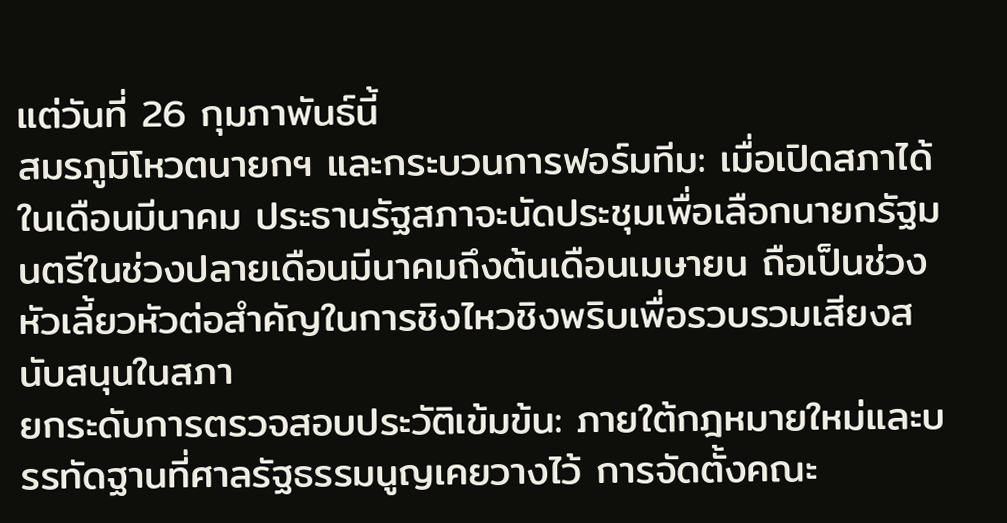แต่วันที่ 26 กุมภาพันธ์นี้
สมรภูมิโหวตนายกฯ และกระบวนการฟอร์มทีม: เมื่อเปิดสภาได้ในเดือนมีนาคม ประธานรัฐสภาจะนัดประชุมเพื่อเลือกนายกรัฐมนตรีในช่วงปลายเดือนมีนาคมถึงต้นเดือนเมษายน ถือเป็นช่วงหัวเลี้ยวหัวต่อสำคัญในการชิงไหวชิงพริบเพื่อรวบรวมเสียงสนับสนุนในสภา
ยกระดับการตรวจสอบประวัติเข้มข้น: ภายใต้กฎหมายใหม่และบรรทัดฐานที่ศาลรัฐธรรมนูญเคยวางไว้ การจัดตั้งคณะ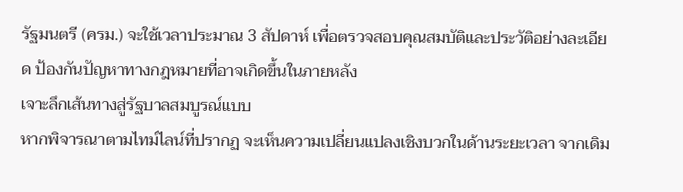รัฐมนตรี (ครม.) จะใช้เวลาประมาณ 3 สัปดาห์ เพื่อตรวจสอบคุณสมบัติและประวัติอย่างละเอียด ป้องกันปัญหาทางกฎหมายที่อาจเกิดขึ้นในภายหลัง
เจาะลึกเส้นทางสู่รัฐบาลสมบูรณ์แบบ
หากพิจารณาตามไทม์ไลน์ที่ปรากฏ จะเห็นความเปลี่ยนแปลงเชิงบวกในด้านระยะเวลา จากเดิม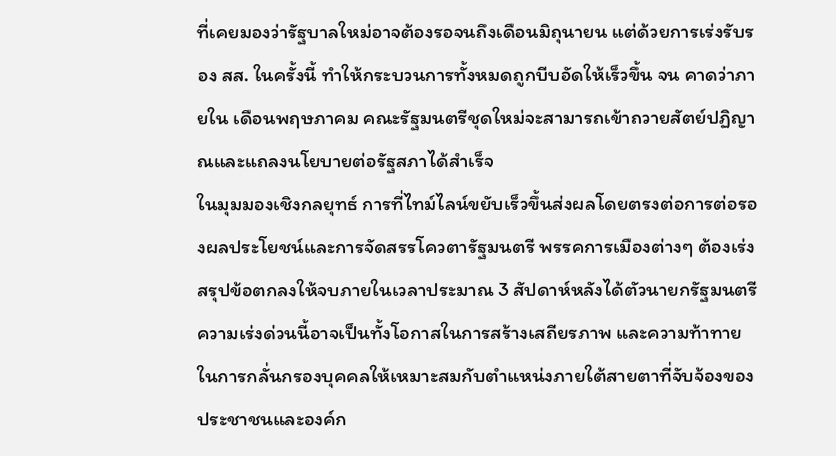ที่เคยมองว่ารัฐบาลใหม่อาจต้องรอจนถึงเดือนมิถุนายน แต่ด้วยการเร่งรับรอง สส. ในครั้งนี้ ทำให้กระบวนการทั้งหมดถูกบีบอัดให้เร็วขึ้น จน คาดว่าภายใน เดือนพฤษภาคม คณะรัฐมนตรีชุดใหม่จะสามารถเข้าถวายสัตย์ปฏิญาณและแถลงนโยบายต่อรัฐสภาได้สำเร็จ
ในมุมมองเชิงกลยุทธ์ การที่ไทม์ไลน์ขยับเร็วขึ้นส่งผลโดยตรงต่อการต่อรองผลประโยชน์และการจัดสรรโควตารัฐมนตรี พรรคการเมืองต่างๆ ต้องเร่งสรุปข้อตกลงให้จบภายในเวลาประมาณ 3 สัปดาห์หลังได้ตัวนายกรัฐมนตรี ความเร่งด่วนนี้อาจเป็นทั้งโอกาสในการสร้างเสถียรภาพ และความท้าทายในการกลั่นกรองบุคคลให้เหมาะสมกับตำแหน่งภายใต้สายตาที่จับจ้องของประชาชนและองค์ก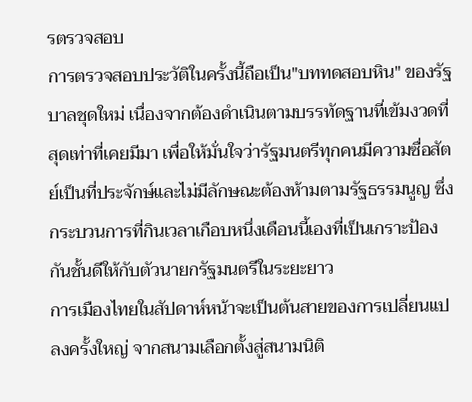รตรวจสอบ
การตรวจสอบประวัติในครั้งนี้ถือเป็น"บททดสอบหิน" ของรัฐบาลชุดใหม่ เนื่องจากต้องดำเนินตามบรรทัดฐานที่เข้มงวดที่สุดเท่าที่เคยมีมา เพื่อให้มั่นใจว่ารัฐมนตรีทุกคนมีความซื่อสัตย์เป็นที่ประจักษ์และไม่มีลักษณะต้องห้ามตามรัฐธรรมนูญ ซึ่งกระบวนการที่กินเวลาเกือบหนึ่งเดือนนี้เองที่เป็นเกราะป้องกันชั้นดีให้กับตัวนายกรัฐมนตรีในระยะยาว
การเมืองไทยในสัปดาห์หน้าจะเป็นต้นสายของการเปลี่ยนแปลงครั้งใหญ่ จากสนามเลือกตั้งสู่สนามนิติ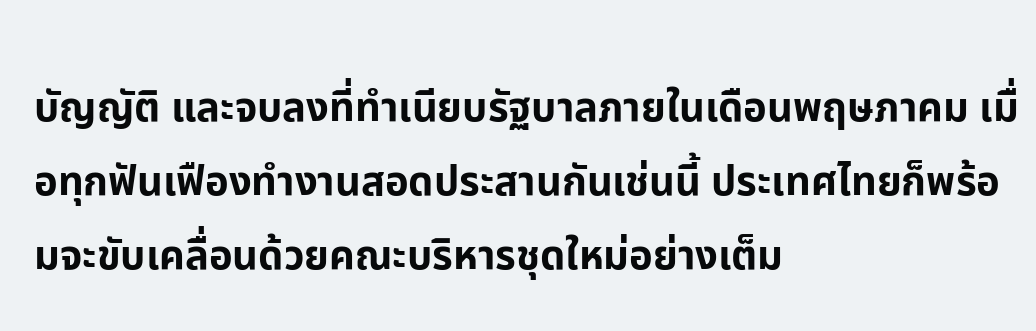บัญญัติ และจบลงที่ทำเนียบรัฐบาลภายในเดือนพฤษภาคม เมื่อทุกฟันเฟืองทำงานสอดประสานกันเช่นนี้ ประเทศไทยก็พร้อมจะขับเคลื่อนด้วยคณะบริหารชุดใหม่อย่างเต็ม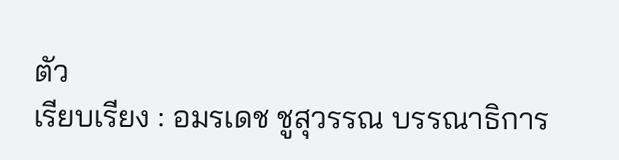ตัว
เรียบเรียง : อมรเดช ชูสุวรรณ บรรณาธิการ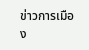ข่าวการเมือง